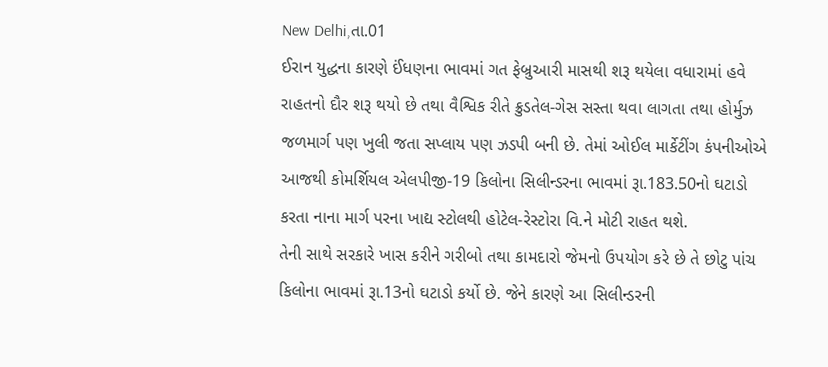New Delhi,તા.01
ઈરાન યુદ્ધના કારણે ઈંધણના ભાવમાં ગત ફેબ્રુઆરી માસથી શરૂ થયેલા વધારામાં હવે રાહતનો દૌર શરૂ થયો છે તથા વૈશ્વિક રીતે ક્રુડતેલ-ગેસ સસ્તા થવા લાગતા તથા હોર્મુઝ જળમાર્ગ પણ ખુલી જતા સપ્લાય પણ ઝડપી બની છે. તેમાં ઓઈલ માર્કેટીંગ કંપનીઓએ આજથી કોમર્શિયલ એલપીજી-19 કિલોના સિલીન્ડરના ભાવમાં રૂા.183.50નો ઘટાડો કરતા નાના માર્ગ પરના ખાદ્ય સ્ટોલથી હોટેલ-રેસ્ટોરા વિ.ને મોટી રાહત થશે.
તેની સાથે સરકારે ખાસ કરીને ગરીબો તથા કામદારો જેમનો ઉપયોગ કરે છે તે છોટુ પાંચ કિલોના ભાવમાં રૂા.13નો ઘટાડો કર્યો છે. જેને કારણે આ સિલીન્ડરની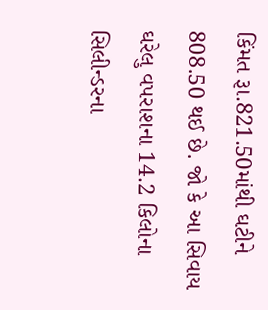કિંમત રૂા.821.50માંથી ઘટીને 808.50 થઈ છે. જો કે આ સિવાય ઘરેલુ વપરાશના 14.2 કિલોના સિલીન્ડરના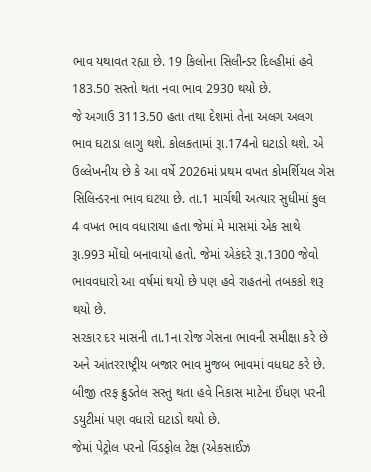ભાવ યથાવત રહ્યા છે. 19 કિલોના સિલીન્ડર દિલ્હીમાં હવે 183.50 સસ્તો થતા નવા ભાવ 2930 થયો છે.
જે અગાઉ 3113.50 હતા તથા દેશમાં તેના અલગ અલગ ભાવ ઘટાડા લાગુ થશે. કોલકતામાં રૂા.174નો ઘટાડો થશે. એ ઉલ્લેખનીય છે કે આ વર્ષે 2026માં પ્રથમ વખત કોમર્શિયલ ગેસ સિલિન્ડરના ભાવ ઘટયા છે. તા.1 માર્ચથી અત્યાર સુધીમાં કુલ 4 વખત ભાવ વધારાયા હતા જેમાં મે માસમાં એક સાથે રૂા.993 મોંઘો બનાવાયો હતો. જેમાં એકંદરે રૂા.1300 જેવો ભાવવધારો આ વર્ષમાં થયો છે પણ હવે રાહતનો તબકકો શરૂ થયો છે.
સરકાર દર માસની તા.1ના રોજ ગેસના ભાવની સમીક્ષા કરે છે અને આંતરરાષ્ટ્રીય બજાર ભાવ મુજબ ભાવમાં વધઘટ કરે છે. બીજી તરફ ક્રુડતેલ સસ્તુ થતા હવે નિકાસ માટેના ઈંધણ પરની ડયુટીમાં પણ વધારો ઘટાડો થયો છે.
જેમાં પેટ્રોલ પરનો વિંડફોલ ટેક્ષ (એકસાઈઝ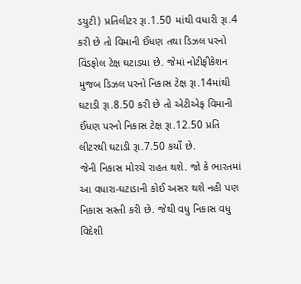ડયુટી) પ્રતિલીટર રૂા.1.50 માંથી વધારી રૂા.4 કરી છે તો વિમાની ઈંધણ તથા ડિઝલ પરનો વિંડફોલ ટેક્ષ ઘટાડયા છે. જેમાં નોટીફીકેશન મુજબ ડિઝલ પરનો નિકાસ ટેક્ષ રૂા.14માંથી ઘટાડી રૂા.8.50 કરી છે તો એટીએફ વિમાની ઈંધણ પરનો નિકાસ ટેક્ષ રૂા.12.50 પ્રતિ લીટરથી ઘટાડી રૂા.7.50 કર્યો છે.
જેની નિકાસ મોરચે રાહત થશે. જો કે ભારતમાં આ વધારા-ઘટાડાની કોઈ અસર થશે નહી પણ નિકાસ સસ્તી કરી છે. જેથી વધુ નિકાસ વધુ વિદેશી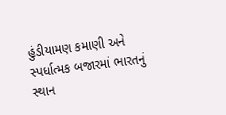હુંડીયામણ કમાણી અને સ્પર્ધાત્મક બજારમાં ભારતનું સ્થાન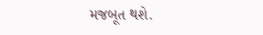મજબૂત થશે.